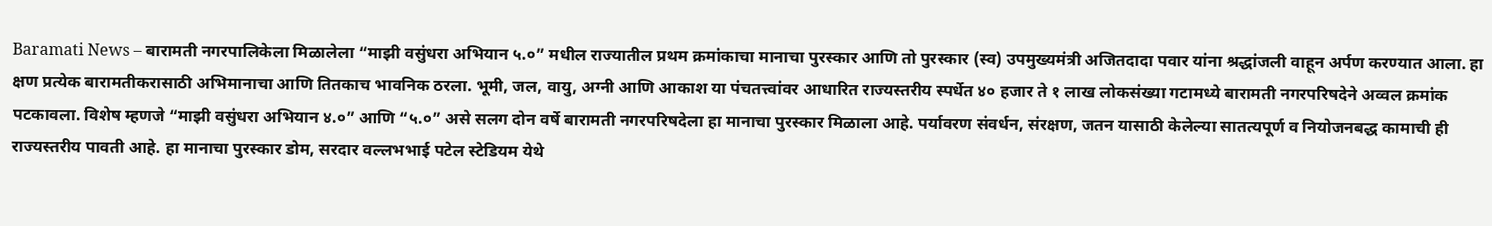Baramati News – बारामती नगरपालिकेला मिळालेला “माझी वसुंधरा अभियान ५.०” मधील राज्यातील प्रथम क्रमांकाचा मानाचा पुरस्कार आणि तो पुरस्कार (स्व) उपमुख्यमंत्री अजितदादा पवार यांना श्रद्धांजली वाहून अर्पण करण्यात आला. हा क्षण प्रत्येक बारामतीकरासाठी अभिमानाचा आणि तितकाच भावनिक ठरला. भूमी, जल, वायु, अग्नी आणि आकाश या पंचतत्त्वांवर आधारित राज्यस्तरीय स्पर्धेत ४० हजार ते १ लाख लोकसंख्या गटामध्ये बारामती नगरपरिषदेने अव्वल क्रमांक पटकावला. विशेष म्हणजे “माझी वसुंधरा अभियान ४.०” आणि “५.०” असे सलग दोन वर्षे बारामती नगरपरिषदेला हा मानाचा पुरस्कार मिळाला आहे. पर्यावरण संवर्धन, संरक्षण, जतन यासाठी केलेल्या सातत्यपूर्ण व नियोजनबद्ध कामाची ही राज्यस्तरीय पावती आहे. हा मानाचा पुरस्कार डोम, सरदार वल्लभभाई पटेल स्टेडियम येथे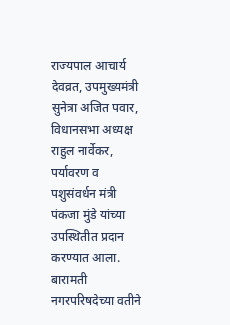राज्यपाल आचार्य देवव्रत, उपमुख्यमंत्री सुनेत्रा अजित पवार, विधानसभा अध्यक्ष राहुल नार्वेकर, पर्यावरण व पशुसंवर्धन मंत्री पंकजा मुंडे यांच्या उपस्थितीत प्रदान करण्यात आला. बारामती नगरपरिषदेच्या वतीने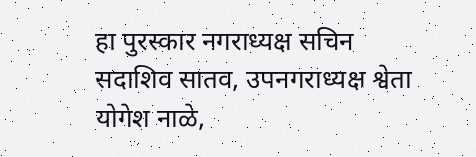हा पुरस्कार नगराध्यक्ष सचिन सदाशिव सातव, उपनगराध्यक्ष श्वेता योगेश नाळे,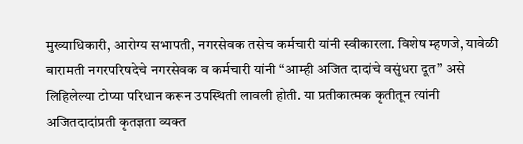मुख्याधिकारी, आरोग्य सभापती, नगरसेवक तसेच कर्मचारी यांनी स्वीकारला. विशेष म्हणजे, यावेळी बारामती नगरपरिषदेचे नगरसेवक व कर्मचारी यांनी “आम्ही अजित दादांचे वसुंधरा दूत” असे लिहिलेल्या टोप्या परिधान करून उपस्थिती लावली होती. या प्रतीकात्मक कृतीतून त्यांनी अजितदादांप्रती कृतज्ञता व्यक्त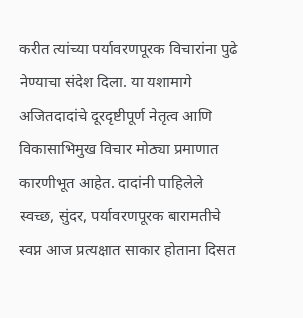करीत त्यांच्या पर्यावरणपूरक विचारांना पुढे नेण्याचा संदेश दिला. या यशामागे अजितदादांचे दूरदृष्टीपूर्ण नेतृत्व आणि विकासाभिमुख विचार मोठ्या प्रमाणात कारणीभूत आहेत. दादांनी पाहिलेले स्वच्छ, सुंदर, पर्यावरणपूरक बारामतीचे स्वप्न आज प्रत्यक्षात साकार होताना दिसत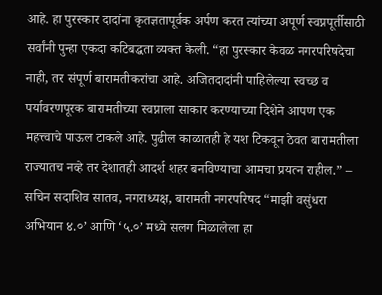आहे. हा पुरस्कार दादांना कृतज्ञतापूर्वक अर्पण करत त्यांच्या अपूर्ण स्वप्नपूर्तीसाठी सर्वांनी पुन्हा एकदा कटिबद्धता व्यक्त केली. “हा पुरस्कार केवळ नगरपरिषदेचा नाही, तर संपूर्ण बारामतीकरांचा आहे. अजितदादांनी पाहिलेल्या स्वच्छ व पर्यावरणपूरक बारामतीच्या स्वप्नाला साकार करण्याच्या दिशेने आपण एक महत्त्वाचे पाऊल टाकले आहे. पुढील काळातही हे यश टिकवून ठेवत बारामतीला राज्यातच नव्हे तर देशातही आदर्श शहर बनविण्याचा आमचा प्रयत्न राहील.” – सचिन सदाशिव सातव, नगराध्यक्ष, बारामती नगरपरिषद “माझी वसुंधरा अभियान ४.०’ आणि ‘५.०’ मध्ये सलग मिळालेला हा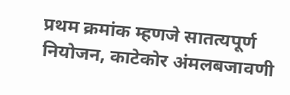प्रथम क्रमांक म्हणजे सातत्यपूर्ण नियोजन, काटेकोर अंमलबजावणी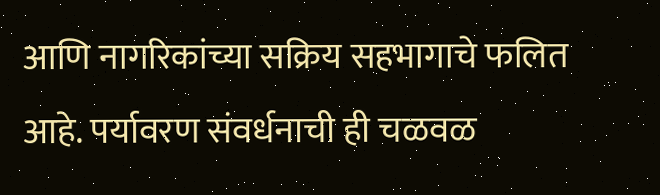आणि नागरिकांच्या सक्रिय सहभागाचे फलित आहे. पर्यावरण संवर्धनाची ही चळवळ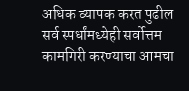अधिक व्यापक करत पुढील सर्व स्पर्धांमध्येही सर्वोत्तम कामगिरी करण्याचा आमचा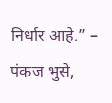निर्धार आहे.” – पंकज भुसे,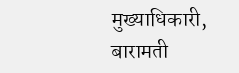मुख्याधिकारी, बारामती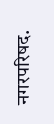नगरपरिषद.